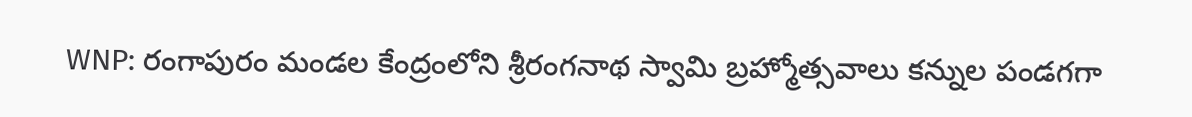WNP: రంగాపురం మండల కేంద్రంలోని శ్రీరంగనాథ స్వామి బ్రహ్మోత్సవాలు కన్నుల పండగగా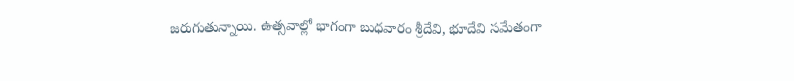జరుగుతున్నాయి. ఉత్సవాల్లో భాగంగా బుధవారం శ్రీదేవి, భూదేవి సమేతంగా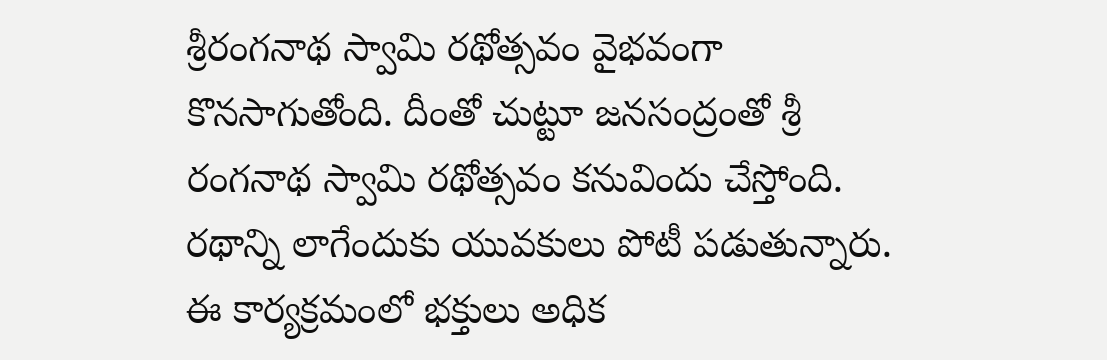శ్రీరంగనాథ స్వామి రథోత్సవం వైభవంగా కొనసాగుతోంది. దీంతో చుట్టూ జనసంద్రంతో శ్రీ రంగనాథ స్వామి రథోత్సవం కనువిందు చేస్తోంది. రథాన్ని లాగేందుకు యువకులు పోటీ పడుతున్నారు. ఈ కార్యక్రమంలో భక్తులు అధిక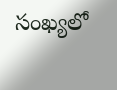సంఖ్యలో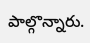పాల్గొన్నారు.